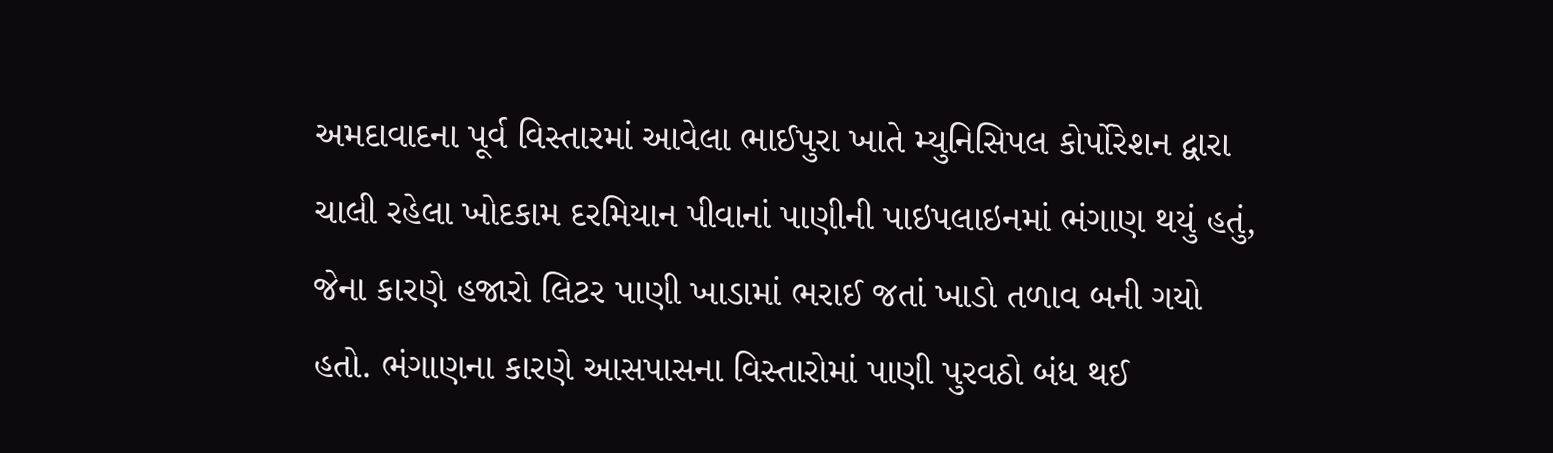અમદાવાદના પૂર્વ વિસ્તારમાં આવેલા ભાઈપુરા ખાતે મ્યુનિસિપલ કોર્પોરેશન દ્વારા ચાલી રહેલા ખોદકામ દરમિયાન પીવાનાં પાણીની પાઇપલાઇનમાં ભંગાણ થયું હતું, જેના કારણે હજારો લિટર પાણી ખાડામાં ભરાઈ જતાં ખાડો તળાવ બની ગયો હતો. ભંગાણના કારણે આસપાસના વિસ્તારોમાં પાણી પુરવઠો બંધ થઈ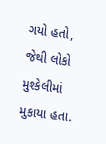ગયો હતો, જેથી લોકો મુશ્કેલીમાં મુકાયા હતા.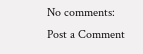No comments:
Post a Comment